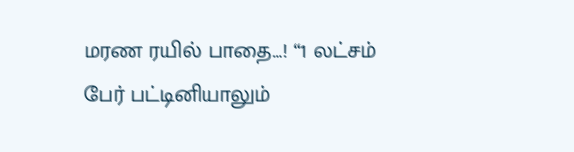மரண ரயில் பாதை…! “1 லட்சம் பேர் பட்டினியாலும்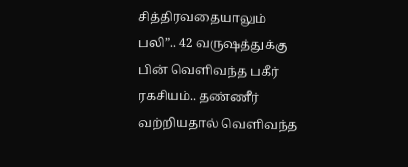சித்திரவதையாலும் பலி”.. 42 வருஷத்துக்கு பின் வெளிவந்த பகீர் ரகசியம்.. தண்ணீர் வற்றியதால் வெளிவந்த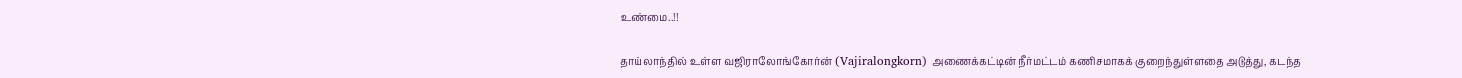உண்மை..!!

தாய்லாந்தில் உள்ள வஜிராலோங்கோர்ன் (Vajiralongkorn) அணைக்கட்டின் நீர்மட்டம் கணிசமாகக் குறைந்துள்ளதை அடுத்து, கடந்த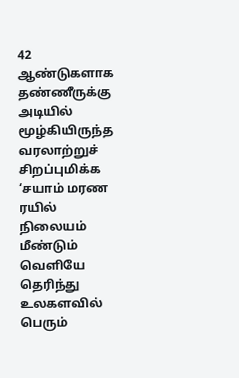42 ஆண்டுகளாக தண்ணீருக்கு  அடியில் மூழ்கியிருந்த வரலாற்றுச் சிறப்புமிக்க ‘சயாம் மரண ரயில் நிலையம் மீண்டும் வெளியே தெரிந்து உலகளவில் பெரும்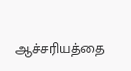ஆச்சரியத்தை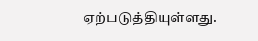ஏற்படுத்தியுள்ளது.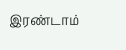இரண்டாம்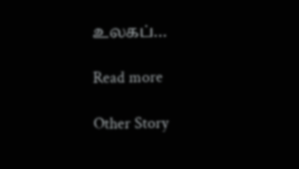உலகப்…

Read more

Other Story